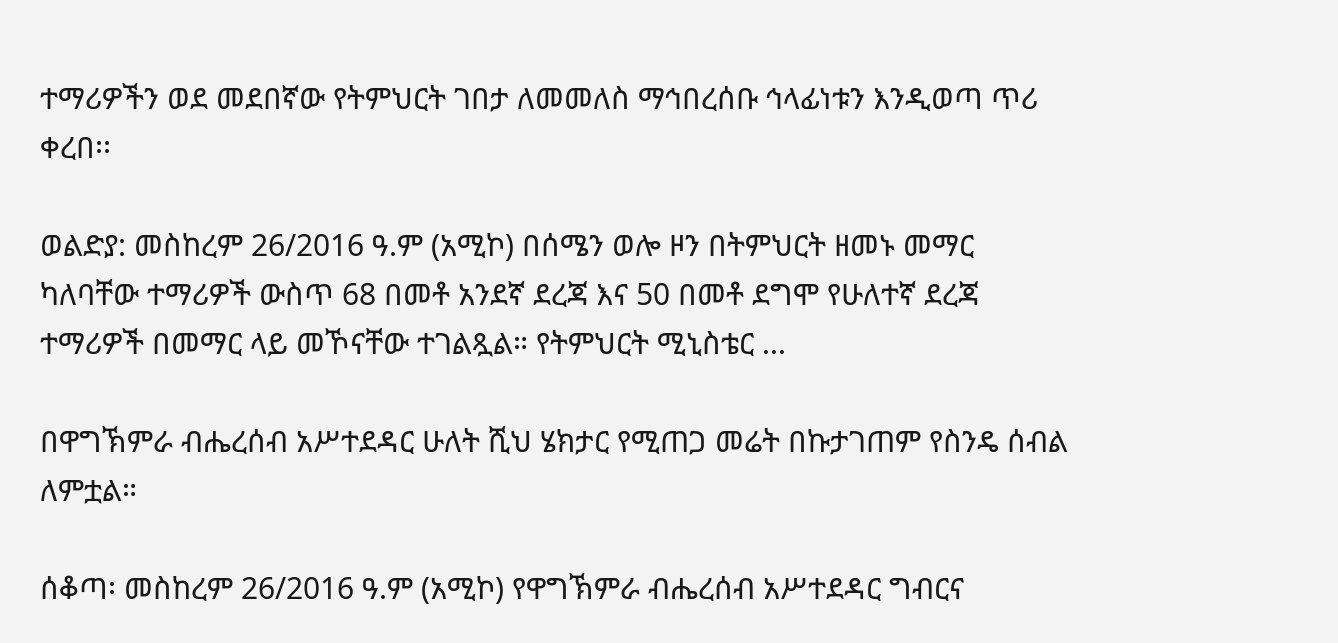ተማሪዎችን ወደ መደበኛው የትምህርት ገበታ ለመመለስ ማኅበረሰቡ ኅላፊነቱን እንዲወጣ ጥሪ ቀረበ፡፡

ወልድያ: መስከረም 26/2016 ዓ.ም (አሚኮ) በሰሜን ወሎ ዞን በትምህርት ዘመኑ መማር ካለባቸው ተማሪዎች ውስጥ 68 በመቶ አንደኛ ደረጃ እና 50 በመቶ ደግሞ የሁለተኛ ደረጃ ተማሪዎች በመማር ላይ መኾናቸው ተገልጿል። የትምህርት ሚኒስቴር ...

በዋግኽምራ ብሔረሰብ አሥተደዳር ሁለት ሺህ ሄክታር የሚጠጋ መሬት በኩታገጠም የስንዴ ሰብል ለምቷል።

ሰቆጣ፡ መስከረም 26/2016 ዓ.ም (አሚኮ) የዋግኽምራ ብሔረሰብ አሥተደዳር ግብርና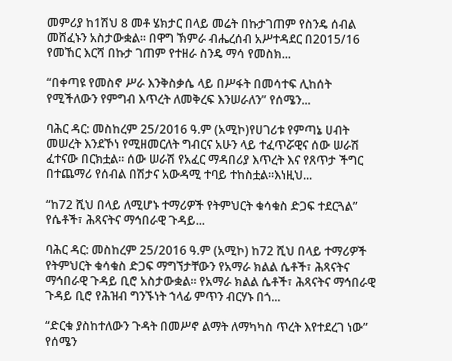መምሪያ ከ1ሽህ 8 መቶ ሄክታር በላይ መሬት በኩታገጠም የስንዴ ሰብል መሸፈኑን አስታውቋል፡፡ በዋግ ኽምራ ብሔረሰብ አሥተዳደር በ2015/16 የመኸር እርሻ በኩታ ገጠም የተዘራ ስንዴ ማሳ የመስክ...

“በቀጣዩ የመስኖ ሥራ እንቅስቃሴ ላይ በሥፋት በመሳተፍ ሊከሰት የሚችለውን የምግብ እጥረት ለመቅረፍ እንሠራለን” የሰሜን...

ባሕር ዳር: መስከረም 25/2016 ዓ.ም (አሚኮ)የሀገሪቱ የምጣኔ ሀብት መሠረት እንደኾነ የሚዘመርለት ግብርና አሁን ላይ ተፈጥሯዊና ሰው ሠራሽ ፈተናው በርክቷል። ሰው ሠራሽ የአፈር ማዳበሪያ እጥረት እና የጸጥታ ችግር በተጨማሪ የሰብል በሽታና አውዳሚ ተባይ ተከስቷል።እነዚህ...

“ከ72 ሺህ በላይ ለሚሆኑ ተማሪዎች የትምህርት ቁሳቁስ ድጋፍ ተደርጓል” የሴቶች፣ ሕጻናትና ማኅበራዊ ጉዳይ...

ባሕር ዳር: መስከረም 25/2016 ዓ.ም (አሚኮ) ከ72 ሺህ በላይ ተማሪዎች የትምህርት ቁሳቁስ ድጋፍ ማግኘታቸውን የአማራ ክልል ሴቶች፣ ሕጻናትና ማኅበራዊ ጉዳይ ቢሮ አስታውቋል። የአማራ ክልል ሴቶች፣ ሕጻናትና ማኅበራዊ ጉዳይ ቢሮ የሕዝብ ግንኙነት ኀላፊ ምጥን ብርሃኑ በጎ...

“ድርቁ ያስከተለውን ጉዳት በመሥኖ ልማት ለማካካስ ጥረት እየተደረገ ነው” የሰሜን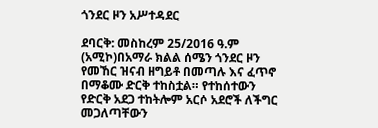ጎንደር ዞን አሥተዳደር

ደባርቅ: መስከረም 25/2016 ዓ.ም (አሚኮ)በአማራ ክልል ሰሜን ጎንደር ዞን የመኸር ዝናብ ዘግይቶ በመጣሉ እና ፈጥኖ በማቆሙ ድርቅ ተከስቷል። የተከሰተውን የድርቅ አደጋ ተከትሎም አርሶ አደሮች ለችግር መጋለጣቸውን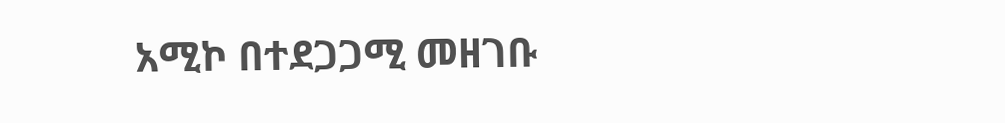አሚኮ በተደጋጋሚ መዘገቡ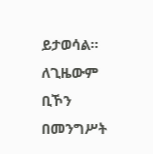ይታወሳል፡፡ ለጊዜውም ቢኾን በመንግሥት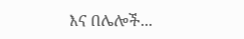እና በሌሎች...